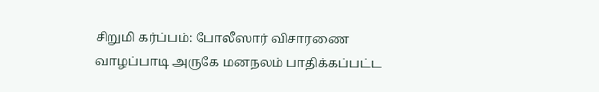சிறுமி கர்ப்பம்: போலீஸார் விசாரணை
வாழப்பாடி அருகே மனநலம் பாதிக்கப்பட்ட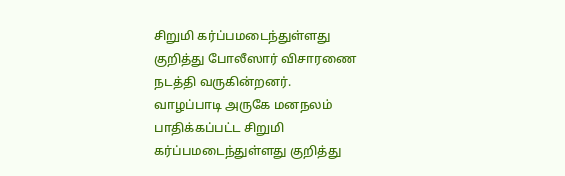சிறுமி கர்ப்பமடைந்துள்ளது குறித்து போலீஸார் விசாரணை நடத்தி வருகின்றனர்.
வாழப்பாடி அருகே மனநலம் பாதிக்கப்பட்ட சிறுமி கர்ப்பமடைந்துள்ளது குறித்து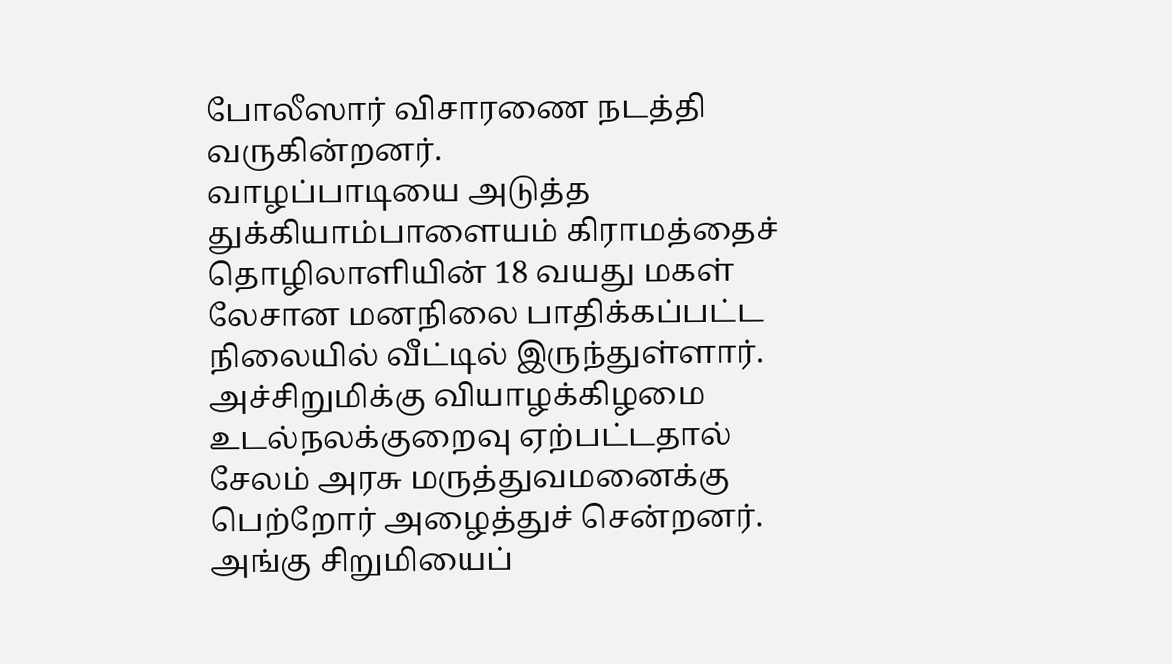போலீஸார் விசாரணை நடத்தி வருகின்றனர்.
வாழப்பாடியை அடுத்த துக்கியாம்பாளையம் கிராமத்தைச் தொழிலாளியின் 18 வயது மகள் லேசான மனநிலை பாதிக்கப்பட்ட நிலையில் வீட்டில் இருந்துள்ளார். அச்சிறுமிக்கு வியாழக்கிழமை உடல்நலக்குறைவு ஏற்பட்டதால் சேலம் அரசு மருத்துவமனைக்கு பெற்றோர் அழைத்துச் சென்றனர்.
அங்கு சிறுமியைப்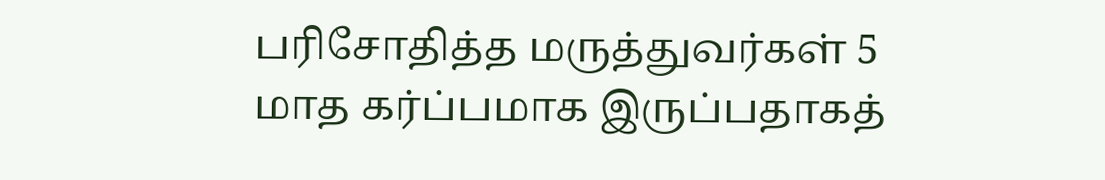பரிசோதித்த மருத்துவர்கள் 5 மாத கர்ப்பமாக இருப்பதாகத்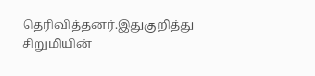தெரிவித்தனர்.இதுகுறித்து சிறுமியின்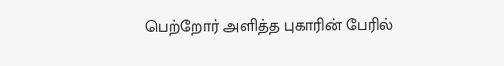பெற்றோர் அளித்த புகாரின் பேரில்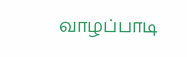வாழப்பாடி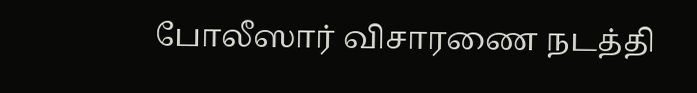போலீஸார் விசாரணை நடத்தி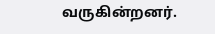வருகின்றனர்.